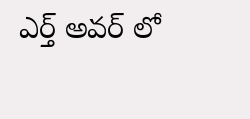ఎర్త్ అవర్ లో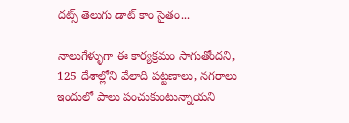దట్స్ తెలుగు డాట్ కాం సైతం...

నాలుగేళ్ళుగా ఈ కార్యక్రమం సాగుతోందని, 125 దేశాల్లోని వేలాది పట్టణాలు, నగరాలు ఇందులో పాలు పంచుకుంటున్నాయని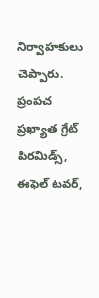నిర్వాహకులు చెప్పారు. ప్రంపచ ప్రఖ్యాత గ్రేట్ పిరమిడ్స్, ఈఫెల్ టవర్,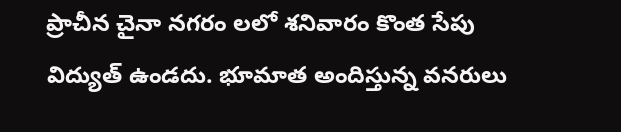ప్రాచీన చైనా నగరం లలో శనివారం కొంత సేపు విద్యుత్ ఉండదు. భూమాత అందిస్తున్న వనరులు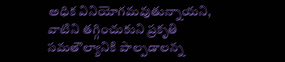అధిక వినియోగమవుతున్నాయని, వాటిని తగ్గించుకుని ప్రకృతి సమతౌల్యానికి పాల్పడాలన్న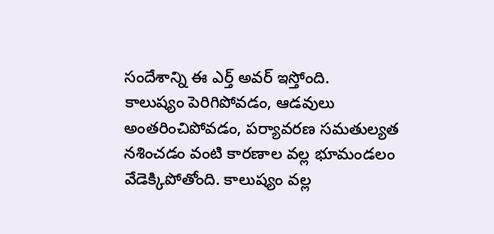సందేశాన్ని ఈ ఎర్త్ అవర్ ఇస్తోంది.
కాలుష్యం పెరిగిపోవడం, ఆడవులు అంతరించిపోవడం, పర్యావరణ సమతుల్యత నశించడం వంటి కారణాల వల్ల భూమండలం వేడెక్కిపోతోంది. కాలుష్యం వల్ల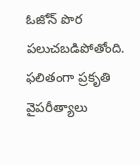ఓజోన్ పొర పలుచబడిపోతోంది. ఫలితంగా ప్రకృతి వైపరీత్యాలు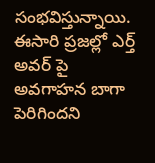సంభవిస్తున్నాయి. ఈసారి ప్రజల్లో ఎర్త్ అవర్ పై అవగాహన బాగా పెరిగిందని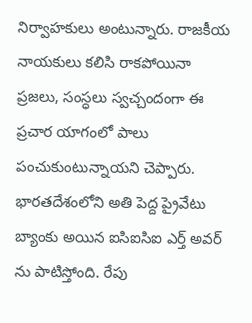నిర్వాహకులు అంటున్నారు. రాజకీయ నాయకులు కలిసి రాకపోయినా ప్రజలు, సంస్ధలు స్వచ్చందంగా ఈ ప్రచార యాగంలో పాలు పంచుకుంటున్నాయని చెప్పారు.
భారతదేశంలోని అతి పెద్ద ప్రైవేటు బ్యాంకు అయిన ఐసిఐసిఐ ఎర్త్ అవర్ ను పాటిస్తోంది. రేపు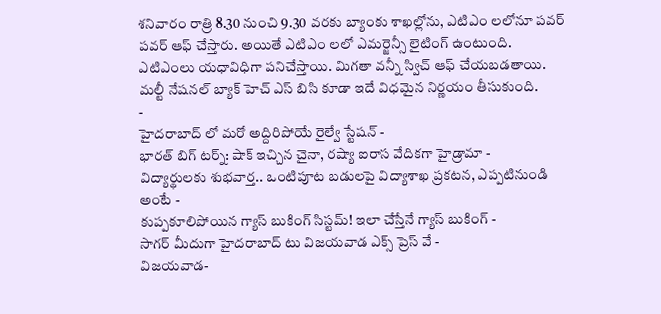శనివారం రాత్రి 8.30 నుంచి 9.30 వరకు బ్యాంకు శాఖల్లోను, ఎటిఎం లలోనూ పవర్ పవర్ ఆఫ్ చేస్తారు. అయితే ఎటిఎం లలో ఎమర్జెన్సీ లైటింగ్ ఉంటుంది. ఎటిఎంలు యధావిధిగా పనిచేస్తాయి. మిగతా వన్నీ స్విచ్ ఆఫ్ చేయబడతాయి. మల్టీ నేషనల్ బ్యాక్ హెచ్ ఎస్ బిసి కూడా ఇదే విధమైన నిర్ణయం తీసుకుంది.
-
హైదరాబాద్ లో మరో అద్దిరిపోయే రైల్వే స్టేషన్ -
భారత్ బిగ్ టర్న్: షాక్ ఇచ్చిన చైనా, రష్యా ఐరాస వేదికగా హైడ్రామా -
విద్యార్థులకు శుభవార్త.. ఒంటిపూట బడులపై విద్యాశాఖ ప్రకటన, ఎప్పటినుండి అంటే -
కుప్పకూలిపోయిన గ్యాస్ బుకింగ్ సిస్టమ్! ఇలా చేస్తేనే గ్యాస్ బుకింగ్ -
సాగర్ మీదుగా హైదరాబాద్ టు విజయవాడ ఎక్స్ ప్రెస్ వే -
విజయవాడ-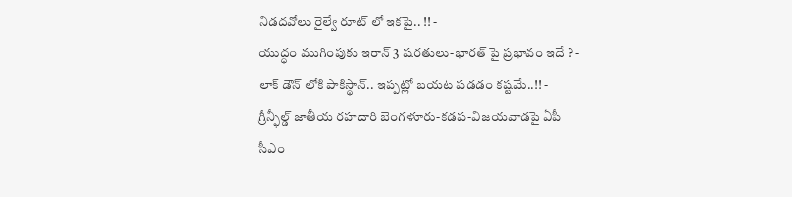నిడదవోలు రైల్వే రూట్ లో ఇకపై.. !! -
యుద్ధం ముగింపుకు ఇరాన్ 3 షరతులు-భారత్ పై ప్రభావం ఇదే ? -
లాక్ డౌన్ లోకి పాకిస్థాన్.. ఇప్పట్లో బయట పడడం కష్టమే..!! -
గ్రీన్ఫీల్డ్ జాతీయ రహదారి బెంగళూరు-కడప-విజయవాడపై ఏపీ సీఎం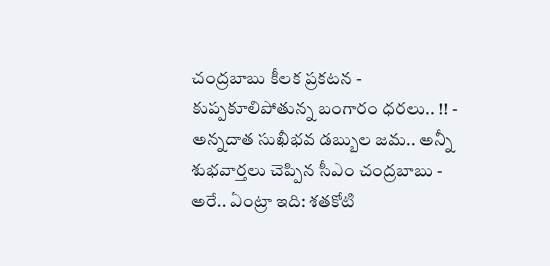చంద్రబాబు కీలక ప్రకటన -
కుప్పకూలిపోతున్న బంగారం ధరలు.. !! -
అన్నదాత సుఖీభవ డబ్బుల జమ.. అన్నీ శుభవార్తలు చెప్పిన సీఎం చంద్రబాబు -
అరే.. ఏంట్రా ఇది: శతకోటి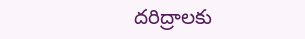దరిద్రాలకు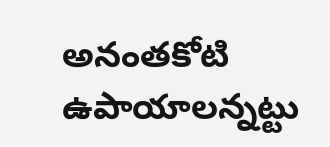అనంతకోటి ఉపాయాలన్నట్టు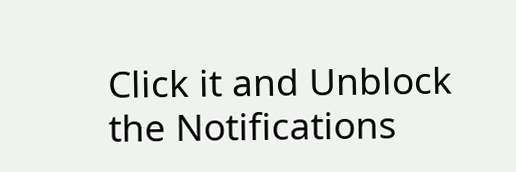Click it and Unblock the Notifications